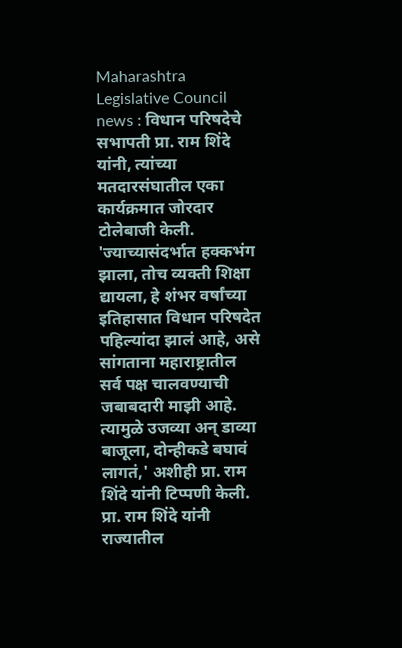Maharashtra Legislative Council news : विधान परिषदेचे सभापती प्रा. राम शिंदे यांनी, त्यांच्या मतदारसंघातील एका कार्यक्रमात जोरदार टोलेबाजी केली. 'ज्याच्यासंदर्भात हक्कभंग झाला, तोच व्यक्ती शिक्षा द्यायला, हे शंभर वर्षांच्या इतिहासात विधान परिषदेत पहिल्यांदा झालं आहे, असे सांगताना महाराष्ट्रातील सर्व पक्ष चालवण्याची जबाबदारी माझी आहे. त्यामुळे उजव्या अन् डाव्या बाजूला, दोन्हीकडे बघावं लागतं,' अशीही प्रा. राम शिंदे यांनी टिप्पणी केली.
प्रा. राम शिंदे यांनी राज्यातील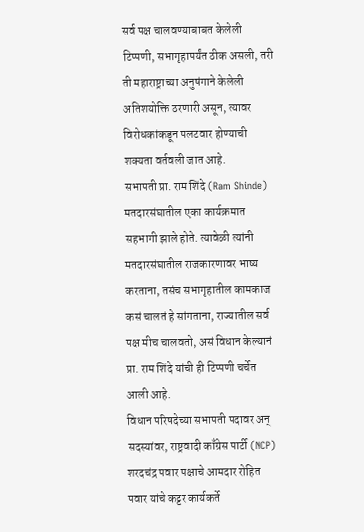सर्व पक्ष चालवण्याबाबत केलेली टिप्पणी, सभागृहापर्यंत ठीक असली, तरी ती महाराष्ट्राच्या अनुषंगाने केलेली अतिशयोक्ति ठरणारी असून, त्यावर विरोधकांकडून पलटवार होण्याची शक्यता वर्तवली जात आहे.
सभापती प्रा. राम शिंदे (Ram Shinde) मतदारसंघातील एका कार्यक्रमात सहभागी झाले होते. त्यावेळी त्यांनी मतदारसंघातील राजकारणावर भाष्य करताना, तसंच सभागृहातील कामकाज कसं चालतं हे सांगताना, राज्यातील सर्व पक्ष मीच चालवतो, असं विधान केल्यानं प्रा. राम शिंदे यांची ही टिप्पणी चर्चेत आली आहे.
विधान परिषदेच्या सभापती पदावर अन् सदस्यांवर, राष्ट्रवादी काँग्रेस पार्टी (NCP) शरदचंद्र पवार पक्षाचे आमदार रोहित पवार यांचे कट्टर कार्यकर्ते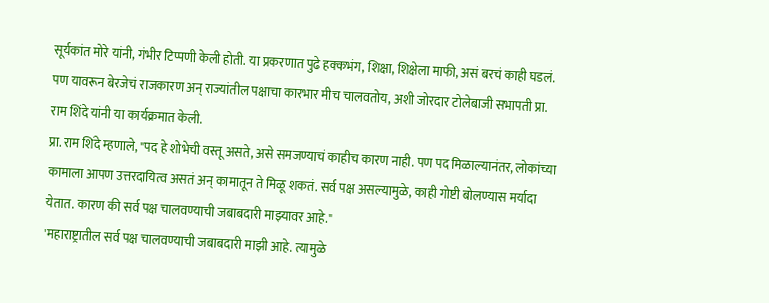सूर्यकांत मोरे यांनी, गंभीर टिप्पणी केली होती. या प्रकरणात पुढे हक्कभंग, शिक्षा, शिक्षेला माफी, असं बरचं काही घडलं. पण यावरून बेरजेचं राजकारण अन् राज्यांतील पक्षाचा कारभार मीच चालवतोय, अशी जोरदार टोलेबाजी सभापती प्रा. राम शिंदे यांनी या कार्यक्रमात केली.
प्रा. राम शिंदे म्हणाले, "पद हे शोभेची वस्तू असते, असे समजण्याचं काहीच कारण नाही. पण पद मिळाल्यानंतर, लोकांच्या कामाला आपण उत्तरदायित्व असतं अन् कामातून ते मिळू शकतं. सर्व पक्ष असल्यामुळे, काही गोष्टी बोलण्यास मर्यादा येतात. कारण की सर्व पक्ष चालवण्याची जबाबदारी माझ्यावर आहे."
'महाराष्ट्रातील सर्व पक्ष चालवण्याची जबाबदारी माझी आहे. त्यामुळे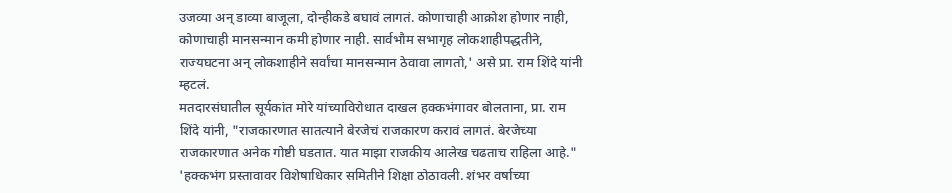उजव्या अन् डाव्या बाजूला, दोन्हीकडे बघावं लागतं. कोणाचाही आक्रोश होणार नाही, कोणाचाही मानसन्मान कमी होणार नाही. सार्वभौम सभागृह लोकशाहीपद्धतीने, राज्यघटना अन् लोकशाहीने सर्वांचा मानसन्मान ठेवावा लागतो,' असे प्रा. राम शिंदे यांनी म्हटलं.
मतदारसंघातील सूर्यकांत मोरे यांच्याविरोधात दाखल हक्कभंगावर बोलताना, प्रा. राम शिंदे यांनी, "राजकारणात सातत्याने बेरजेचं राजकारण करावं लागतं. बेरजेच्या राजकारणात अनेक गोष्टी घडतात. यात माझा राजकीय आलेख चढताच राहिला आहे."
'हक्कभंग प्रस्तावावर विशेषाधिकार समितीने शिक्षा ठोठावली. शंभर वर्षाच्या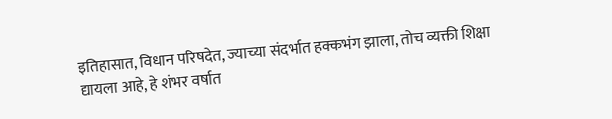इतिहासात, विधान परिषदेत, ज्याच्या संदर्भात हक्कभंग झाला, तोच व्यक्ती शिक्षा द्यायला आहे, हे शंभर वर्षात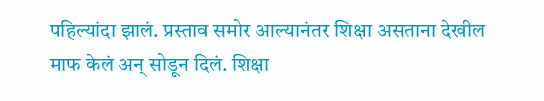पहिल्यांदा झालं. प्रस्ताव समोर आल्यानंतर शिक्षा असताना देखील माफ केलं अन् सोडून दिलं. शिक्षा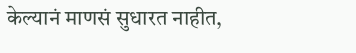केल्यानं माणसं सुधारत नाहीत,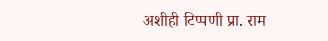अशीही टिप्पणी प्रा. राम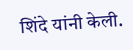शिंदे यांनी केली.